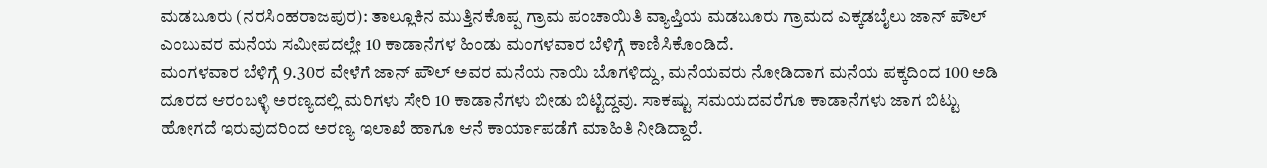ಮಡಬೂರು (ನರಸಿಂಹರಾಜಪುರ): ತಾಲ್ಲೂಕಿನ ಮುತ್ತಿನಕೊಪ್ಪ ಗ್ರಾಮ ಪಂಚಾಯಿತಿ ವ್ಯಾಪ್ತಿಯ ಮಡಬೂರು ಗ್ರಾಮದ ಎಕ್ಕಡಬೈಲು ಜಾನ್ ಪೌಲ್ ಎಂಬುವರ ಮನೆಯ ಸಮೀಪದಲ್ಲೇ 10 ಕಾಡಾನೆಗಳ ಹಿಂಡು ಮಂಗಳವಾರ ಬೆಳಿಗ್ಗೆ ಕಾಣಿಸಿಕೊಂಡಿದೆ.
ಮಂಗಳವಾರ ಬೆಳಿಗ್ಗೆ 9.30ರ ವೇಳೆಗೆ ಜಾನ್ ಪೌಲ್ ಅವರ ಮನೆಯ ನಾಯಿ ಬೊಗಳಿದ್ದು, ಮನೆಯವರು ನೋಡಿದಾಗ ಮನೆಯ ಪಕ್ಕದಿಂದ 100 ಅಡಿ ದೂರದ ಆರಂಬಳ್ಳಿ ಅರಣ್ಯದಲ್ಲಿ ಮರಿಗಳು ಸೇರಿ 10 ಕಾಡಾನೆಗಳು ಬೀಡು ಬಿಟ್ಟಿದ್ದವು. ಸಾಕಷ್ಟು ಸಮಯದವರೆಗೂ ಕಾಡಾನೆಗಳು ಜಾಗ ಬಿಟ್ಟು ಹೋಗದೆ ಇರುವುದರಿಂದ ಅರಣ್ಯ ಇಲಾಖೆ ಹಾಗೂ ಆನೆ ಕಾರ್ಯಾಪಡೆಗೆ ಮಾಹಿತಿ ನೀಡಿದ್ದಾರೆ.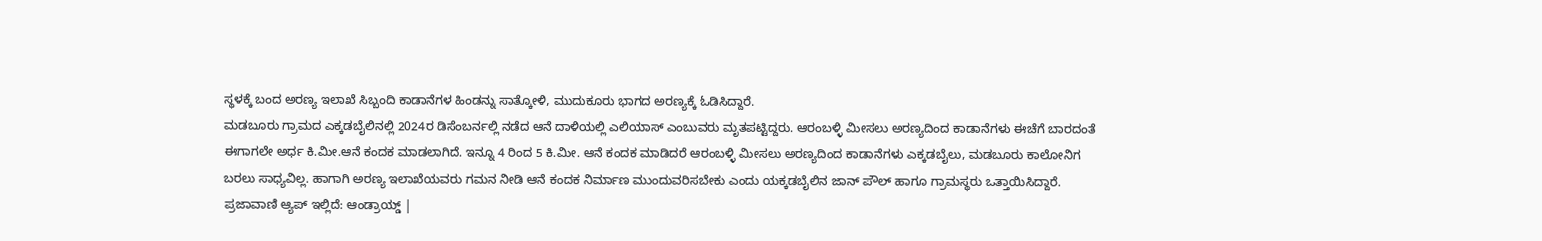ಸ್ಥಳಕ್ಕೆ ಬಂದ ಅರಣ್ಯ ಇಲಾಖೆ ಸಿಬ್ಬಂದಿ ಕಾಡಾನೆಗಳ ಹಿಂಡನ್ನು ಸಾತ್ಕೋಳಿ, ಮುದುಕೂರು ಭಾಗದ ಅರಣ್ಯಕ್ಕೆ ಓಡಿಸಿದ್ದಾರೆ.
ಮಡಬೂರು ಗ್ರಾಮದ ಎಕ್ಕಡಬೈಲಿನಲ್ಲಿ 2024ರ ಡಿಸೆಂಬರ್ನಲ್ಲಿ ನಡೆದ ಆನೆ ದಾಳಿಯಲ್ಲಿ ಎಲಿಯಾಸ್ ಎಂಬುವರು ಮೃತಪಟ್ಟಿದ್ದರು. ಆರಂಬಳ್ಳಿ ಮೀಸಲು ಅರಣ್ಯದಿಂದ ಕಾಡಾನೆಗಳು ಈಚೆಗೆ ಬಾರದಂತೆ ಈಗಾಗಲೇ ಅರ್ಧ ಕಿ.ಮೀ.ಆನೆ ಕಂದಕ ಮಾಡಲಾಗಿದೆ. ಇನ್ನೂ 4 ರಿಂದ 5 ಕಿ.ಮೀ. ಆನೆ ಕಂದಕ ಮಾಡಿದರೆ ಆರಂಬಳ್ಳಿ ಮೀಸಲು ಅರಣ್ಯದಿಂದ ಕಾಡಾನೆಗಳು ಎಕ್ಕಡಬೈಲು, ಮಡಬೂರು ಕಾಲೋನಿಗ ಬರಲು ಸಾಧ್ಯವಿಲ್ಲ. ಹಾಗಾಗಿ ಅರಣ್ಯ ಇಲಾಖೆಯವರು ಗಮನ ನೀಡಿ ಆನೆ ಕಂದಕ ನಿರ್ಮಾಣ ಮುಂದುವರಿಸಬೇಕು ಎಂದು ಯಕ್ಕಡಬೈಲಿನ ಜಾನ್ ಪೌಲ್ ಹಾಗೂ ಗ್ರಾಮಸ್ಥರು ಒತ್ತಾಯಿಸಿದ್ದಾರೆ.
ಪ್ರಜಾವಾಣಿ ಆ್ಯಪ್ ಇಲ್ಲಿದೆ: ಆಂಡ್ರಾಯ್ಡ್ |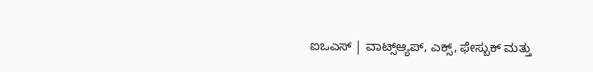ಐಒಎಸ್ | ವಾಟ್ಸ್ಆ್ಯಪ್, ಎಕ್ಸ್, ಫೇಸ್ಬುಕ್ ಮತ್ತು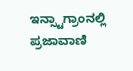ಇನ್ಸ್ಟಾಗ್ರಾಂನಲ್ಲಿ ಪ್ರಜಾವಾಣಿ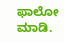ಫಾಲೋ ಮಾಡಿ.